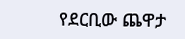የደርቢው ጨዋታ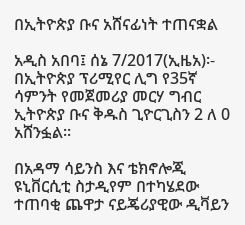በኢትዮጵያ ቡና አሸናፊነት ተጠናቋል

አዲስ አበባ፤ ሰኔ 7/2017(ኢዜአ)፡- በኢትዮጵያ ፕሪሚየር ሊግ የ35ኛ ሳምንት የመጀመሪያ መርሃ ግብር ኢትዮጵያ ቡና ቅዱስ ጊዮርጊስን 2 ለ 0 አሸንፏል።

በአዳማ ሳይንስ እና ቴክኖሎጂ ዩኒቨርሲቲ ስታዲየም በተካሄደው ተጠባቂ ጨዋታ ናይጄሪያዊው ዲቫይን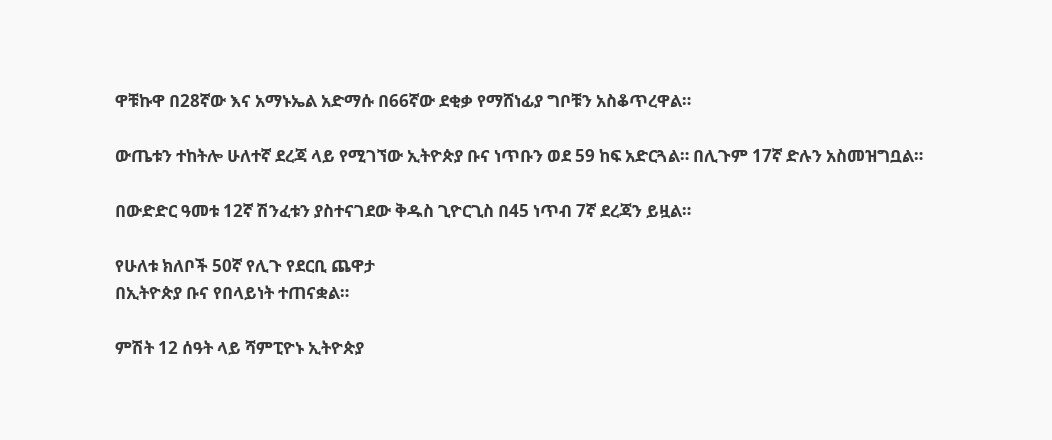ዋቹኩዋ በ28ኛው እና አማኑኤል አድማሱ በ66ኛው ደቂቃ የማሸነፊያ ግቦቹን አስቆጥረዋል።

ውጤቱን ተከትሎ ሁለተኛ ደረጃ ላይ የሚገኘው ኢትዮጵያ ቡና ነጥቡን ወደ 59 ከፍ አድርጓል። በሊጉም 17ኛ ድሉን አስመዝግቧል።

በውድድር ዓመቱ 12ኛ ሽንፈቱን ያስተናገደው ቅዱስ ጊዮርጊስ በ45 ነጥብ 7ኛ ደረጃን ይዟል።

የሁለቱ ክለቦች 50ኛ የሊጉ የደርቢ ጨዋታ
በኢትዮጵያ ቡና የበላይነት ተጠናቋል።

ምሽት 12 ሰዓት ላይ ሻምፒዮኑ ኢትዮጵያ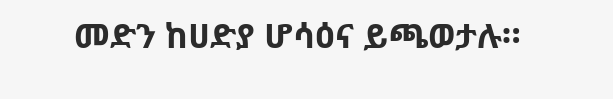መድን ከሀድያ ሆሳዕና ይጫወታሉ።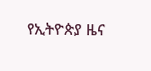የኢትዮጵያ ዜና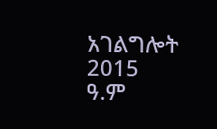አገልግሎት
2015
ዓ.ም